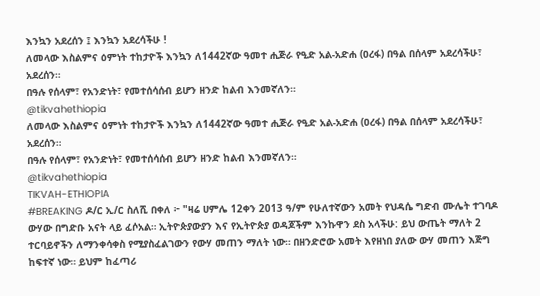እንኳን አደረሰን ፤ እንኳን አደረሳችሁ !
ለመላው እስልምና ዕምነት ተከታዮች እንኳን ለ1442ኛው ዓመተ ሒጅራ የዒድ አል-አድሐ (ዐረፋ) በዓል በሰላም አደረሳችሁ፣ አደረሰን።
በዓሉ የሰላም፣ የአንድነት፣ የመተሰሳሰብ ይሆን ዘንድ ከልብ እንመኛለን።
@tikvahethiopia
ለመላው እስልምና ዕምነት ተከታዮች እንኳን ለ1442ኛው ዓመተ ሒጅራ የዒድ አል-አድሐ (ዐረፋ) በዓል በሰላም አደረሳችሁ፣ አደረሰን።
በዓሉ የሰላም፣ የአንድነት፣ የመተሰሳሰብ ይሆን ዘንድ ከልብ እንመኛለን።
@tikvahethiopia
TIKVAH-ETHIOPIA
#BREAKING ዶ/ር ኢ/ር ስለሺ በቀለ ፦ "ዛሬ ሀምሌ 12ቀን 2013 ዓ/ም የሁለተኛውን አመት የህዳሴ ግድብ ሙሌት ተገባዶ ውሃው በግድቡ አናት ላይ ፈሶአል። ኢትዮጵያውያን እና የኢትዮጵያ ወዳጆችም እንኩዋን ደስ አላችሁ: ይህ ውጤት ማለት 2 ተርባይኖችን ለማንቀሳቀስ የሚያስፈልገውን የውሃ መጠን ማለት ነው። በዘንድሮው አመት እየዘነበ ያለው ውሃ መጠን እጅግ ከፍተኛ ነው። ይህም ከፈጣሪ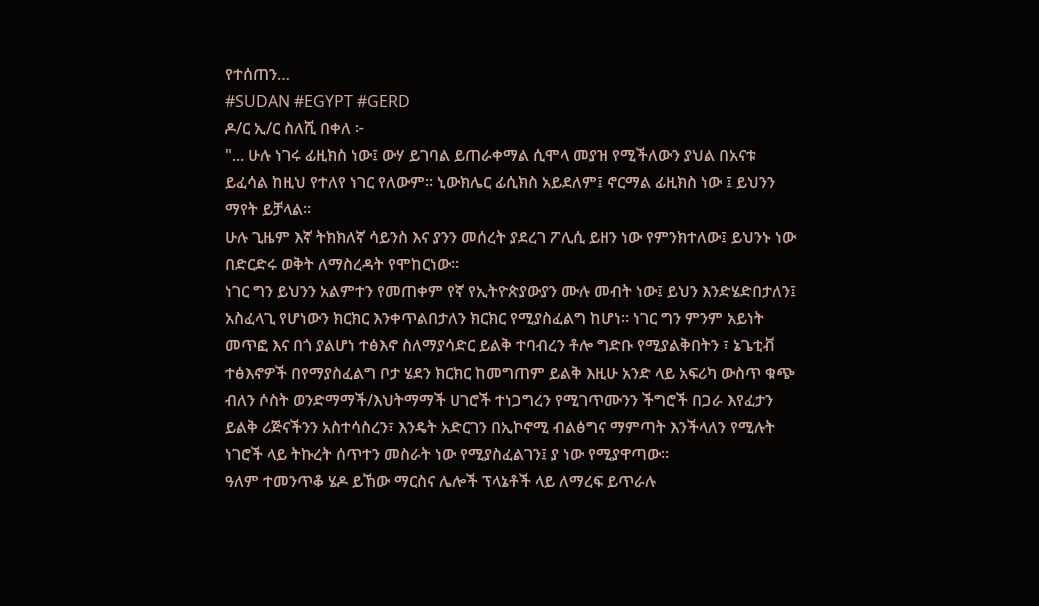የተሰጠን…
#SUDAN #EGYPT #GERD
ዶ/ር ኢ/ር ስለሺ በቀለ ፦
"... ሁሉ ነገሩ ፊዚክስ ነው፤ ውሃ ይገባል ይጠራቀማል ሲሞላ መያዝ የሚችለውን ያህል በአናቱ ይፈሳል ከዚህ የተለየ ነገር የለውም። ኒውክሌር ፊሲክስ አይደለም፤ ኖርማል ፊዚክስ ነው ፤ ይህንን ማየት ይቻላል።
ሁሉ ጊዜም እኛ ትክክለኛ ሳይንስ እና ያንን መሰረት ያደረገ ፖሊሲ ይዘን ነው የምንክተለው፤ ይህንኑ ነው በድርድሩ ወቅት ለማስረዳት የሞከርነው።
ነገር ግን ይህንን አልምተን የመጠቀም የኛ የኢትዮጵያውያን ሙሉ መብት ነው፤ ይህን እንድሄድበታለን፤ አስፈላጊ የሆነውን ክርክር እንቀጥልበታለን ክርክር የሚያስፈልግ ከሆነ። ነገር ግን ምንም አይነት መጥፎ እና በጎ ያልሆነ ተፅእኖ ስለማያሳድር ይልቅ ተባብረን ቶሎ ግድቡ የሚያልቅበትን ፣ ኔጌቲቭ ተፅእኖዎች በየማያስፈልግ ቦታ ሄደን ክርክር ከመግጠም ይልቅ እዚሁ አንድ ላይ አፍሪካ ውስጥ ቁጭ ብለን ሶስት ወንድማማች/እህትማማች ሀገሮች ተነጋግረን የሚገጥሙንን ችግሮች በጋራ እየፈታን ይልቅ ሪጅናችንን አስተሳስረን፣ እንዴት አድርገን በኢኮኖሚ ብልፅግና ማምጣት እንችላለን የሚሉት ነገሮች ላይ ትኩረት ሰጥተን መስራት ነው የሚያስፈልገን፤ ያ ነው የሚያዋጣው።
ዓለም ተመንጥቆ ሄዶ ይኸው ማርስና ሌሎች ፕላኔቶች ላይ ለማረፍ ይጥራሉ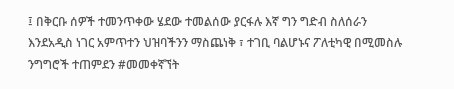፤ በቅርቡ ሰዎች ተመንጥቀው ሄደው ተመልሰው ያርፋሉ እኛ ግን ግድብ ስለሰራን እንደአዲስ ነገር አምጥተን ህዝባችንን ማስጨነቅ ፣ ተገቢ ባልሆኑና ፖለቲካዊ በሚመስሉ ንግግሮች ተጠምደን #መመቀኛኘት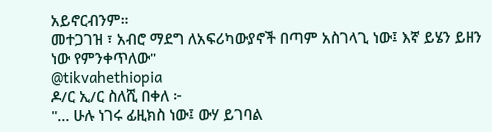አይኖርብንም።
መተጋገዝ ፣ አብሮ ማደግ ለአፍሪካውያኖች በጣም አስገላጊ ነው፤ እኛ ይሄን ይዘን ነው የምንቀጥለው"
@tikvahethiopia
ዶ/ር ኢ/ር ስለሺ በቀለ ፦
"... ሁሉ ነገሩ ፊዚክስ ነው፤ ውሃ ይገባል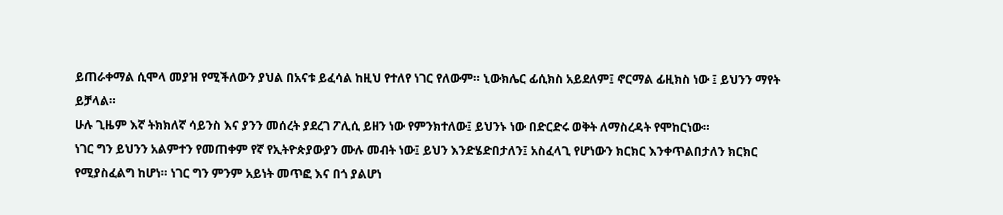ይጠራቀማል ሲሞላ መያዝ የሚችለውን ያህል በአናቱ ይፈሳል ከዚህ የተለየ ነገር የለውም። ኒውክሌር ፊሲክስ አይደለም፤ ኖርማል ፊዚክስ ነው ፤ ይህንን ማየት ይቻላል።
ሁሉ ጊዜም እኛ ትክክለኛ ሳይንስ እና ያንን መሰረት ያደረገ ፖሊሲ ይዘን ነው የምንክተለው፤ ይህንኑ ነው በድርድሩ ወቅት ለማስረዳት የሞከርነው።
ነገር ግን ይህንን አልምተን የመጠቀም የኛ የኢትዮጵያውያን ሙሉ መብት ነው፤ ይህን እንድሄድበታለን፤ አስፈላጊ የሆነውን ክርክር እንቀጥልበታለን ክርክር የሚያስፈልግ ከሆነ። ነገር ግን ምንም አይነት መጥፎ እና በጎ ያልሆነ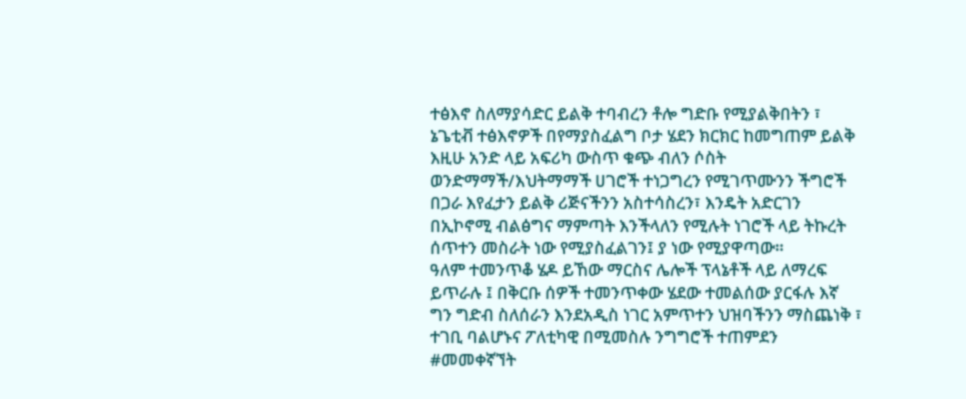ተፅእኖ ስለማያሳድር ይልቅ ተባብረን ቶሎ ግድቡ የሚያልቅበትን ፣ ኔጌቲቭ ተፅእኖዎች በየማያስፈልግ ቦታ ሄደን ክርክር ከመግጠም ይልቅ እዚሁ አንድ ላይ አፍሪካ ውስጥ ቁጭ ብለን ሶስት ወንድማማች/እህትማማች ሀገሮች ተነጋግረን የሚገጥሙንን ችግሮች በጋራ እየፈታን ይልቅ ሪጅናችንን አስተሳስረን፣ እንዴት አድርገን በኢኮኖሚ ብልፅግና ማምጣት እንችላለን የሚሉት ነገሮች ላይ ትኩረት ሰጥተን መስራት ነው የሚያስፈልገን፤ ያ ነው የሚያዋጣው።
ዓለም ተመንጥቆ ሄዶ ይኸው ማርስና ሌሎች ፕላኔቶች ላይ ለማረፍ ይጥራሉ ፤ በቅርቡ ሰዎች ተመንጥቀው ሄደው ተመልሰው ያርፋሉ እኛ ግን ግድብ ስለሰራን እንደአዲስ ነገር አምጥተን ህዝባችንን ማስጨነቅ ፣ ተገቢ ባልሆኑና ፖለቲካዊ በሚመስሉ ንግግሮች ተጠምደን #መመቀኛኘት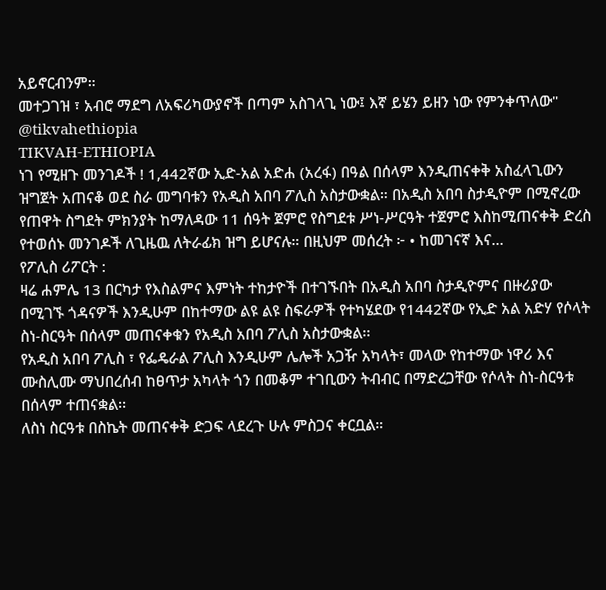አይኖርብንም።
መተጋገዝ ፣ አብሮ ማደግ ለአፍሪካውያኖች በጣም አስገላጊ ነው፤ እኛ ይሄን ይዘን ነው የምንቀጥለው"
@tikvahethiopia
TIKVAH-ETHIOPIA
ነገ የሚዘጉ መንገዶች ! 1,442ኛው ኢድ-አል አድሐ (አረፋ) በዓል በሰላም እንዲጠናቀቅ አስፈላጊውን ዝግጀት አጠናቆ ወደ ስራ መግባቱን የአዲስ አበባ ፖሊስ አስታውቋል። በአዲስ አበባ ስታዲዮም በሚኖረው የጠዋት ስግደት ምክንያት ከማለዳው 11 ሰዓት ጀምሮ የስግደቱ ሥነ-ሥርዓት ተጀምሮ እስከሚጠናቀቅ ድረስ የተወሰኑ መንገዶች ለጊዜዉ ለትራፊክ ዝግ ይሆናሉ። በዚህም መሰረት ፦ • ከመገናኛ እና…
የፖሊስ ሪፖርት :
ዛሬ ሐምሌ 13 በርካታ የእስልምና እምነት ተከታዮች በተገኙበት በአዲስ አበባ ስታዲዮምና በዙሪያው በሚገኙ ጎዳናዎች እንዲሁም በከተማው ልዩ ልዩ ስፍራዎች የተካሄደው የ1442ኛው የኢድ አል አድሃ የሶላት ስነ-ስርዓት በሰላም መጠናቀቁን የአዲስ አበባ ፖሊስ አስታውቋል፡፡
የአዲስ አበባ ፖሊስ ፣ የፌዴራል ፖሊስ እንዲሁም ሌሎች አጋዥ አካላት፣ መላው የከተማው ነዋሪ እና ሙስሊሙ ማህበረሰብ ከፀጥታ አካላት ጎን በመቆም ተገቢውን ትብብር በማድረጋቸው የሶላት ስነ-ስርዓቱ በሰላም ተጠናቋል፡፡
ለስነ ስርዓቱ በስኬት መጠናቀቅ ድጋፍ ላደረጉ ሁሉ ምስጋና ቀርቧል።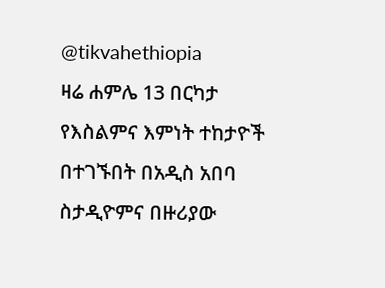@tikvahethiopia
ዛሬ ሐምሌ 13 በርካታ የእስልምና እምነት ተከታዮች በተገኙበት በአዲስ አበባ ስታዲዮምና በዙሪያው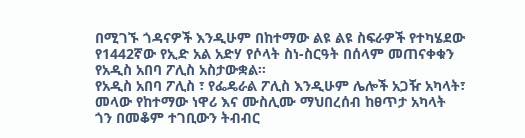በሚገኙ ጎዳናዎች እንዲሁም በከተማው ልዩ ልዩ ስፍራዎች የተካሄደው የ1442ኛው የኢድ አል አድሃ የሶላት ስነ-ስርዓት በሰላም መጠናቀቁን የአዲስ አበባ ፖሊስ አስታውቋል፡፡
የአዲስ አበባ ፖሊስ ፣ የፌዴራል ፖሊስ እንዲሁም ሌሎች አጋዥ አካላት፣ መላው የከተማው ነዋሪ እና ሙስሊሙ ማህበረሰብ ከፀጥታ አካላት ጎን በመቆም ተገቢውን ትብብር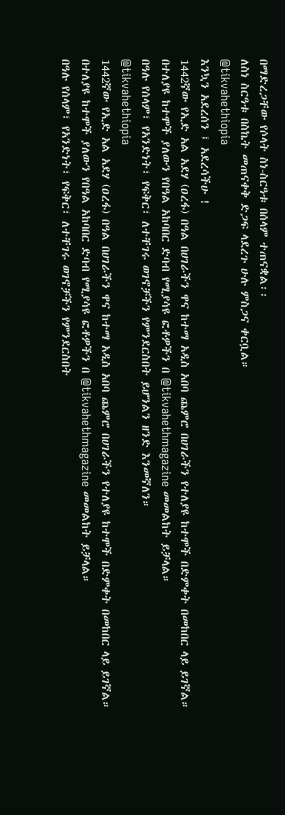በማድረጋቸው የሶላት ስነ-ስርዓቱ በሰላም ተጠናቋል፡፡
ለስነ ስርዓቱ በስኬት መጠናቀቅ ድጋፍ ላደረጉ ሁሉ ምስጋና ቀርቧል።
@tikvahethiopia
እንኳን አደረሰን ፤ አደረሳችሁ !
1442ኛው የኢድ አል አደሃ (ዐረፋ) በዓል በሀገራችን ዋና ከተማ አዲስ አበባ ጨምሮ በሀገራችን የተለያዩ ከተሞች በድምቀት በመከበር ላይ ይገኛል።
በተለያዩ ከተሞች ያለውን የበዓል አከባበር ድባብ የሚያሳዩ ፎቶዎችን በ @tikvahethmagazine መመልከት ይቻላል።
በዓሉ የሰላም፣ የአንድነት፣ የፍቅር፣ ለተቸገሩ ወገኖቻችን የምንደርስበት ይሆንልን ዘንድ እንመኛለን።
@tikvahethiopia
1442ኛው የኢድ አል አደሃ (ዐረፋ) በዓል በሀገራችን ዋና ከተማ አዲስ አበባ ጨምሮ በሀገራችን የተለያዩ ከተሞች በድምቀት በመከበር ላይ ይገኛል።
በተለያዩ ከተሞች ያለውን የበዓል አከባበር ድባብ የሚያሳዩ ፎቶዎችን በ @tikvahethmagazine መመልከት ይቻላል።
በዓሉ የሰላም፣ የአንድነት፣ የፍቅር፣ ለተቸገሩ ወገኖቻችን የምንደርስበት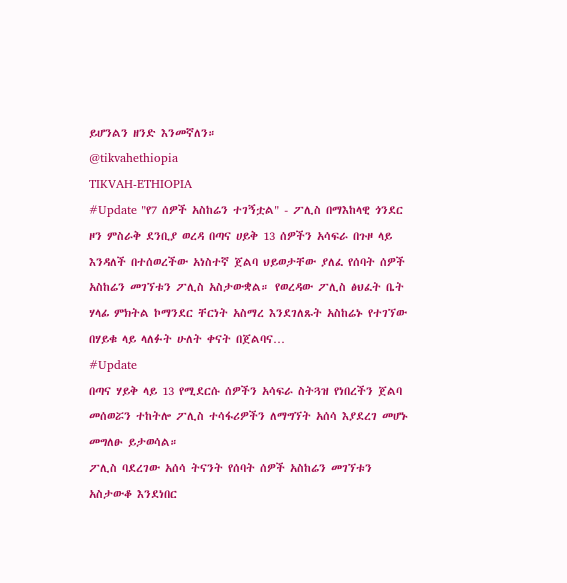ይሆንልን ዘንድ እንመኛለን።
@tikvahethiopia
TIKVAH-ETHIOPIA
#Update "የ7 ሰዎች አስከሬን ተገኝቷል" - ፖሊስ በማእከላዊ ጎንደር ዞን ምስራቅ ደንቢያ ወረዳ በጣና ሀይቅ 13 ሰዎችን አሳፍራ በጉዞ ላይ እንዳለች በተሰወረችው አነስተኛ ጀልባ ህይወታቸው ያለፈ የሰባት ሰዎች አስከሬን መገኘቱን ፖሊስ አስታውቋል። የወረዳው ፖሊስ ፅህፈት ቤት ሃላፊ ምክትል ኮማንደር ቸርነት አስማረ እንደገለጹት አስከሬኑ የተገኘው በሃይቁ ላይ ላለፉት ሁለት ቀናት በጀልባና…
#Update
በጣና ሃይቅ ላይ 13 የሚደርሱ ሰዎችን አሳፍራ ስትጓዝ የነበረችን ጀልባ መሰወሯን ተከትሎ ፖሊስ ተሳፋሪዎችን ለማግኘት አሰሳ እያደረገ መሆኑ መግለፁ ይታወሳል።
ፖሊስ ባደረገው አሰሳ ትናንት የሰባት ሰዎች አስከሬን መገኘቱን አስታውቆ እንደነበር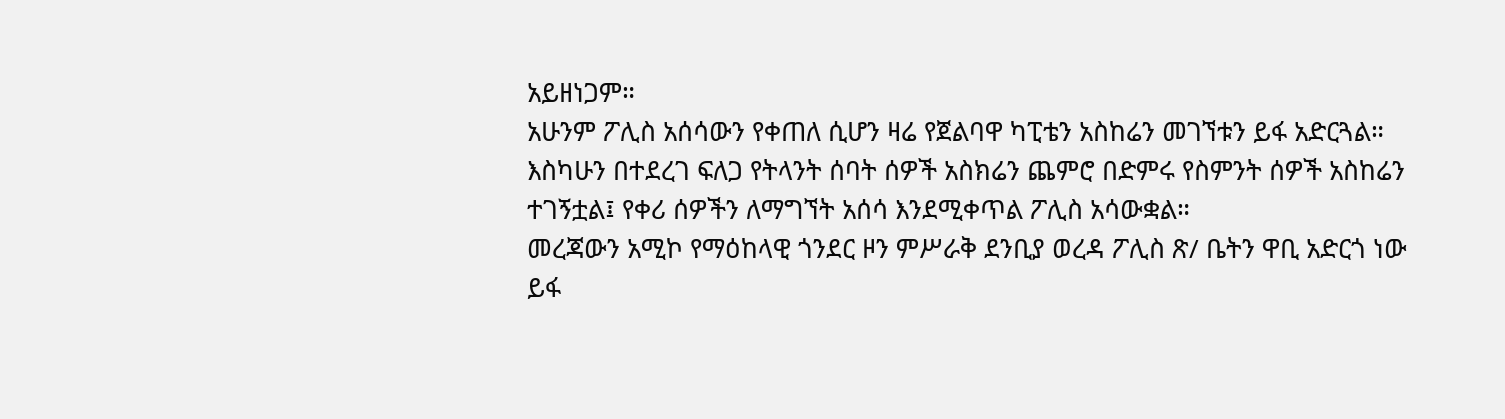አይዘነጋም።
አሁንም ፖሊስ አሰሳውን የቀጠለ ሲሆን ዛሬ የጀልባዋ ካፒቴን አስከሬን መገኘቱን ይፋ አድርጓል።
እስካሁን በተደረገ ፍለጋ የትላንት ሰባት ሰዎች አስክሬን ጨምሮ በድምሩ የስምንት ሰዎች አስከሬን ተገኝቷል፤ የቀሪ ሰዎችን ለማግኘት አሰሳ እንደሚቀጥል ፖሊስ አሳውቋል።
መረጃውን አሚኮ የማዕከላዊ ጎንደር ዞን ምሥራቅ ደንቢያ ወረዳ ፖሊስ ጽ/ ቤትን ዋቢ አድርጎ ነው ይፋ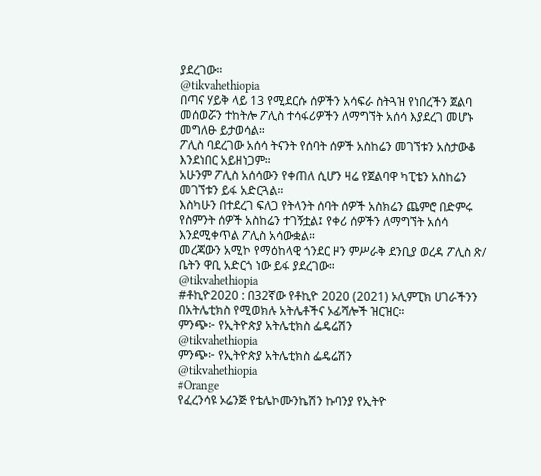ያደረገው።
@tikvahethiopia
በጣና ሃይቅ ላይ 13 የሚደርሱ ሰዎችን አሳፍራ ስትጓዝ የነበረችን ጀልባ መሰወሯን ተከትሎ ፖሊስ ተሳፋሪዎችን ለማግኘት አሰሳ እያደረገ መሆኑ መግለፁ ይታወሳል።
ፖሊስ ባደረገው አሰሳ ትናንት የሰባት ሰዎች አስከሬን መገኘቱን አስታውቆ እንደነበር አይዘነጋም።
አሁንም ፖሊስ አሰሳውን የቀጠለ ሲሆን ዛሬ የጀልባዋ ካፒቴን አስከሬን መገኘቱን ይፋ አድርጓል።
እስካሁን በተደረገ ፍለጋ የትላንት ሰባት ሰዎች አስክሬን ጨምሮ በድምሩ የስምንት ሰዎች አስከሬን ተገኝቷል፤ የቀሪ ሰዎችን ለማግኘት አሰሳ እንደሚቀጥል ፖሊስ አሳውቋል።
መረጃውን አሚኮ የማዕከላዊ ጎንደር ዞን ምሥራቅ ደንቢያ ወረዳ ፖሊስ ጽ/ ቤትን ዋቢ አድርጎ ነው ይፋ ያደረገው።
@tikvahethiopia
#ቶኪዮ2020 : በ32ኛው የቶኪዮ 2020 (2021) ኦሊምፒክ ሀገራችንን በአትሌቲክስ የሚወክሉ አትሌቶችና ኦፊሻሎች ዝርዝር።
ምንጭ፦ የኢትዮጵያ አትሌቲክስ ፌዴሬሽን
@tikvahethiopia
ምንጭ፦ የኢትዮጵያ አትሌቲክስ ፌዴሬሽን
@tikvahethiopia
#Orange
የፈረንሳዩ ኦሬንጅ የቴሌኮሙንኬሽን ኩባንያ የኢትዮ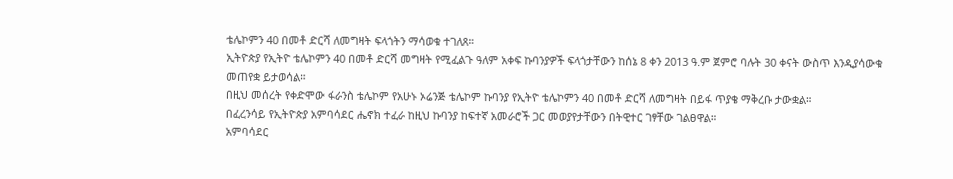ቴሌኮምን 40 በመቶ ድርሻ ለመግዛት ፍላጎትን ማሳወቁ ተገለጸ።
ኢትዮጵያ የኢትዮ ቴሌኮምን 40 በመቶ ድርሻ መግዛት የሚፈልጉ ዓለም አቀፍ ኩባንያዎች ፍላጎታቸውን ከሰኔ 8 ቀን 2013 ዓ.ም ጀምሮ ባሉት 30 ቀናት ውስጥ እንዲያሳውቁ መጠየቋ ይታወሳል።
በዚህ መሰረት የቀድሞው ፋራንስ ቴሌኮም የአሁኑ ኦሬንጅ ቴሌኮም ኩባንያ የኢትዮ ቴሌኮምን 40 በመቶ ድርሻ ለመግዛት በይፋ ጥያቄ ማቅረቡ ታውቋል።
በፈረንሳይ የኢትዮጵያ አምባሳደር ሔኖክ ተፈራ ከዚህ ኩባንያ ከፍተኛ አመራሮች ጋር መወያየታቸውን በትዊተር ገፃቸው ገልፀዋል።
አምባሳደር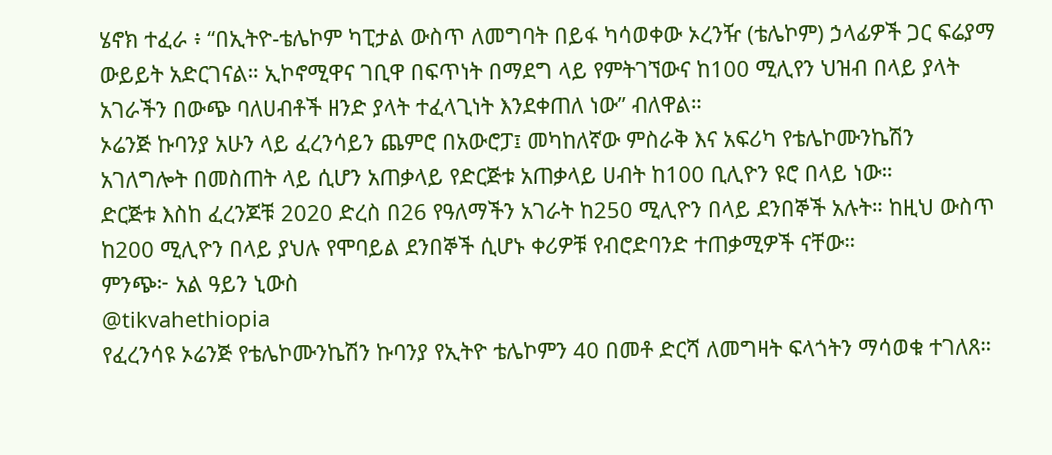ሄኖክ ተፈራ ፥ “በኢትዮ-ቴሌኮም ካፒታል ውስጥ ለመግባት በይፋ ካሳወቀው ኦረንዥ (ቴሌኮም) ኃላፊዎች ጋር ፍሬያማ ውይይት አድርገናል። ኢኮኖሚዋና ገቢዋ በፍጥነት በማደግ ላይ የምትገኘውና ከ100 ሚሊየን ህዝብ በላይ ያላት አገራችን በውጭ ባለሀብቶች ዘንድ ያላት ተፈላጊነት እንደቀጠለ ነው” ብለዋል።
ኦሬንጅ ኩባንያ አሁን ላይ ፈረንሳይን ጨምሮ በአውሮፓ፤ መካከለኛው ምስራቅ እና አፍሪካ የቴሌኮሙንኬሽን አገለግሎት በመስጠት ላይ ሲሆን አጠቃላይ የድርጅቱ አጠቃላይ ሀብት ከ100 ቢሊዮን ዩሮ በላይ ነው።
ድርጅቱ እስከ ፈረንጆቹ 2020 ድረስ በ26 የዓለማችን አገራት ከ250 ሚሊዮን በላይ ደንበኞች አሉት። ከዚህ ውስጥ ከ200 ሚሊዮን በላይ ያህሉ የሞባይል ደንበኞች ሲሆኑ ቀሪዎቹ የብሮድባንድ ተጠቃሚዎች ናቸው።
ምንጭ፦ አል ዓይን ኒውስ
@tikvahethiopia
የፈረንሳዩ ኦሬንጅ የቴሌኮሙንኬሽን ኩባንያ የኢትዮ ቴሌኮምን 40 በመቶ ድርሻ ለመግዛት ፍላጎትን ማሳወቁ ተገለጸ።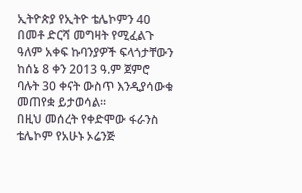ኢትዮጵያ የኢትዮ ቴሌኮምን 40 በመቶ ድርሻ መግዛት የሚፈልጉ ዓለም አቀፍ ኩባንያዎች ፍላጎታቸውን ከሰኔ 8 ቀን 2013 ዓ.ም ጀምሮ ባሉት 30 ቀናት ውስጥ እንዲያሳውቁ መጠየቋ ይታወሳል።
በዚህ መሰረት የቀድሞው ፋራንስ ቴሌኮም የአሁኑ ኦሬንጅ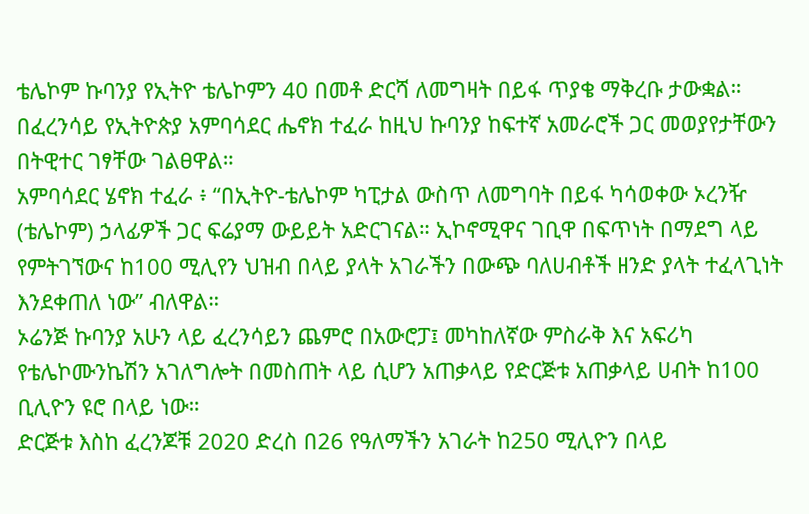ቴሌኮም ኩባንያ የኢትዮ ቴሌኮምን 40 በመቶ ድርሻ ለመግዛት በይፋ ጥያቄ ማቅረቡ ታውቋል።
በፈረንሳይ የኢትዮጵያ አምባሳደር ሔኖክ ተፈራ ከዚህ ኩባንያ ከፍተኛ አመራሮች ጋር መወያየታቸውን በትዊተር ገፃቸው ገልፀዋል።
አምባሳደር ሄኖክ ተፈራ ፥ “በኢትዮ-ቴሌኮም ካፒታል ውስጥ ለመግባት በይፋ ካሳወቀው ኦረንዥ (ቴሌኮም) ኃላፊዎች ጋር ፍሬያማ ውይይት አድርገናል። ኢኮኖሚዋና ገቢዋ በፍጥነት በማደግ ላይ የምትገኘውና ከ100 ሚሊየን ህዝብ በላይ ያላት አገራችን በውጭ ባለሀብቶች ዘንድ ያላት ተፈላጊነት እንደቀጠለ ነው” ብለዋል።
ኦሬንጅ ኩባንያ አሁን ላይ ፈረንሳይን ጨምሮ በአውሮፓ፤ መካከለኛው ምስራቅ እና አፍሪካ የቴሌኮሙንኬሽን አገለግሎት በመስጠት ላይ ሲሆን አጠቃላይ የድርጅቱ አጠቃላይ ሀብት ከ100 ቢሊዮን ዩሮ በላይ ነው።
ድርጅቱ እስከ ፈረንጆቹ 2020 ድረስ በ26 የዓለማችን አገራት ከ250 ሚሊዮን በላይ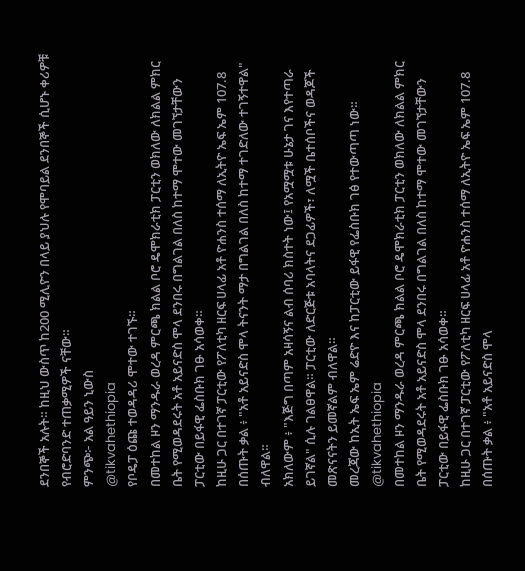ደንበኞች አሉት። ከዚህ ውስጥ ከ200 ሚሊዮን በላይ ያህሉ የሞባይል ደንበኞች ሲሆኑ ቀሪዎቹ የብሮድባንድ ተጠቃሚዎች ናቸው።
ምንጭ፦ አል ዓይን ኒውስ
@tikvahethiopia
የቦዴፓ ዕጩ ተወዳዳሪ ሞተው ተገኙ።
በመተከል ዞን ማንዱራ ወረዳ ምርጫ ክልል ቦሮ ዴሞክራቲክ ፓርቲን ወክለው ለክልል ምክር ቤት የሚወዳደሩት አቶ አይናድስ ሞላ ደንበሩ በግልገል በለስ ከተማ ሞተው መገኘታቸውን ፓርቲው በይፋዊ ፌስቡክ ገፁ አሳወቀ።
ከዚሁ ጋር በተገኛ ፓርቲው የፖለቲካ ዘርፍ ሀላፊ አቶ ዮሐንስ ተሰማ ለኢትዮ ኤፍ ኤም 107.8 በሰጡት ቃል ፥ "አቶ አይናድስ ሞላ ትናንት ማታ በግልገል በለስ ከተማ ተገድለው ተገኝተዋል" ብለዋል።
አክለውም ፥ "እጅግ በጣም አዛሳኝና ልብ ሰባሪ ክስተት ነው፤ የአሟሟቱ ሁኔታ ገና እየተጣራ ይገኛል" ሲሉ ገልፀዋል። ፓርቲው ለድርጅቱ አባላትና ደጋፊዎች፣ ለሟች ቤተሰቦችና ወዳጆች መጽናናትን ይመኛልም ብለዋል።
መረጃው ከኢት ኤፍ ኤም ሬድዮ እና ከፓርቲው ይፋዊ የፌስቡክ ገፅ የተውጣጣ ነው።
@tikvahethiopia
በመተከል ዞን ማንዱራ ወረዳ ምርጫ ክልል ቦሮ ዴሞክራቲክ ፓርቲን ወክለው ለክልል ምክር ቤት የሚወዳደሩት አቶ አይናድስ ሞላ ደንበሩ በግልገል በለስ ከተማ ሞተው መገኘታቸውን ፓርቲው በይፋዊ ፌስቡክ ገፁ አሳወቀ።
ከዚሁ ጋር በተገኛ ፓርቲው የፖለቲካ ዘርፍ ሀላፊ አቶ ዮሐንስ ተሰማ ለኢትዮ ኤፍ ኤም 107.8 በሰጡት ቃል ፥ "አቶ አይናድስ ሞላ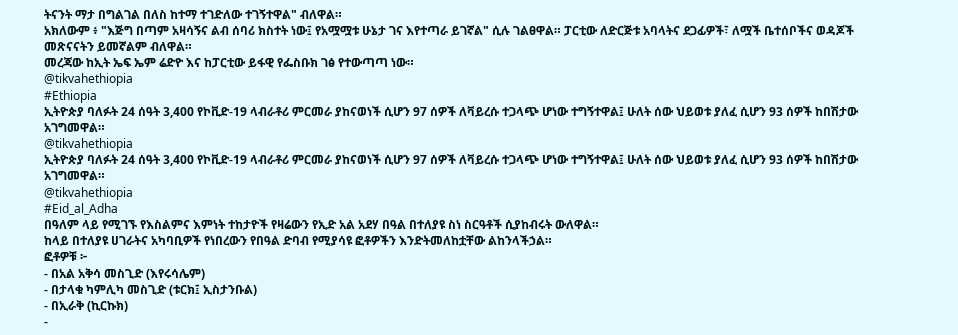ትናንት ማታ በግልገል በለስ ከተማ ተገድለው ተገኝተዋል" ብለዋል።
አክለውም ፥ "እጅግ በጣም አዛሳኝና ልብ ሰባሪ ክስተት ነው፤ የአሟሟቱ ሁኔታ ገና እየተጣራ ይገኛል" ሲሉ ገልፀዋል። ፓርቲው ለድርጅቱ አባላትና ደጋፊዎች፣ ለሟች ቤተሰቦችና ወዳጆች መጽናናትን ይመኛልም ብለዋል።
መረጃው ከኢት ኤፍ ኤም ሬድዮ እና ከፓርቲው ይፋዊ የፌስቡክ ገፅ የተውጣጣ ነው።
@tikvahethiopia
#Ethiopia
ኢትዮጵያ ባለፉት 24 ሰዓት 3,400 የኮቪድ-19 ላብራቶሪ ምርመራ ያከናወነች ሲሆን 97 ሰዎች ለቫይረሱ ተጋላጭ ሆነው ተግኝተዋል፤ ሁለት ሰው ህይወቱ ያለፈ ሲሆን 93 ሰዎች ከበሽታው አገግመዋል።
@tikvahethiopia
ኢትዮጵያ ባለፉት 24 ሰዓት 3,400 የኮቪድ-19 ላብራቶሪ ምርመራ ያከናወነች ሲሆን 97 ሰዎች ለቫይረሱ ተጋላጭ ሆነው ተግኝተዋል፤ ሁለት ሰው ህይወቱ ያለፈ ሲሆን 93 ሰዎች ከበሽታው አገግመዋል።
@tikvahethiopia
#Eid_al_Adha
በዓለም ላይ የሚገኙ የእስልምና እምነት ተከታዮች የዛሬውን የኢድ አል አደሃ በዓል በተለያዩ ስነ ስርዓቶች ሲያከብሩት ውለዋል።
ከላይ በተለያዩ ሀገራትና አካባቢዎች የነበረውን የበዓል ድባብ የሚያሳዩ ፎቶዎችን እንድትመለከቷቸው ልከንላችኃል።
ፎቶዎቹ ፦
- በአል አቅሳ መስጊድ (እየሩሳሌም)
- በታላቁ ካምሊካ መስጊድ (ቱርክ፤ ኢስታንቡል)
- በኢራቅ (ኪርኩክ)
-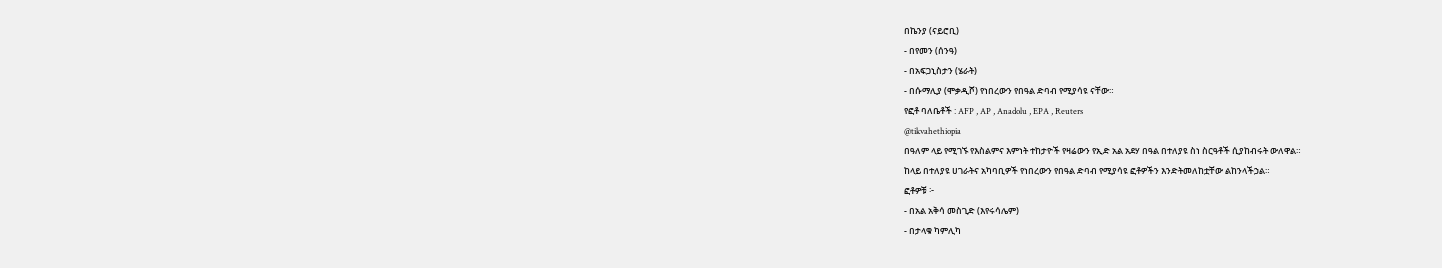በኬንያ (ናይሮቢ)
- በየመን (ሰንዓ)
- በአፍጋኒስታን (ሄራት)
- በሱማሊያ (ሞቃዲሾ) የነበረውን የበዓል ድባብ የሚያሳዩ ናቸው።
የፎቶ ባለቤቶች : AFP , AP , Anadolu , EPA , Reuters
@tikvahethiopia
በዓለም ላይ የሚገኙ የእስልምና እምነት ተከታዮች የዛሬውን የኢድ አል አደሃ በዓል በተለያዩ ስነ ስርዓቶች ሲያከብሩት ውለዋል።
ከላይ በተለያዩ ሀገራትና አካባቢዎች የነበረውን የበዓል ድባብ የሚያሳዩ ፎቶዎችን እንድትመለከቷቸው ልከንላችኃል።
ፎቶዎቹ ፦
- በአል አቅሳ መስጊድ (እየሩሳሌም)
- በታላቁ ካምሊካ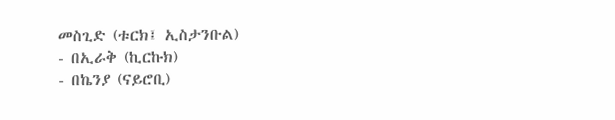መስጊድ (ቱርክ፤ ኢስታንቡል)
- በኢራቅ (ኪርኩክ)
- በኬንያ (ናይሮቢ)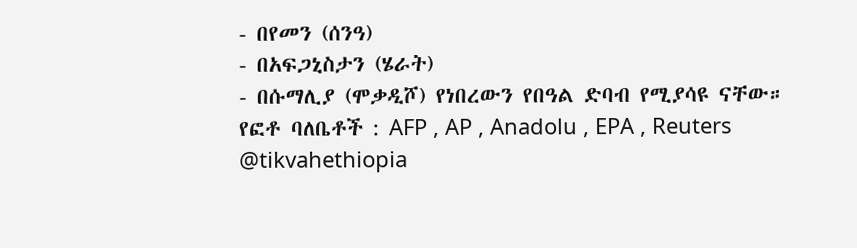- በየመን (ሰንዓ)
- በአፍጋኒስታን (ሄራት)
- በሱማሊያ (ሞቃዲሾ) የነበረውን የበዓል ድባብ የሚያሳዩ ናቸው።
የፎቶ ባለቤቶች : AFP , AP , Anadolu , EPA , Reuters
@tikvahethiopia